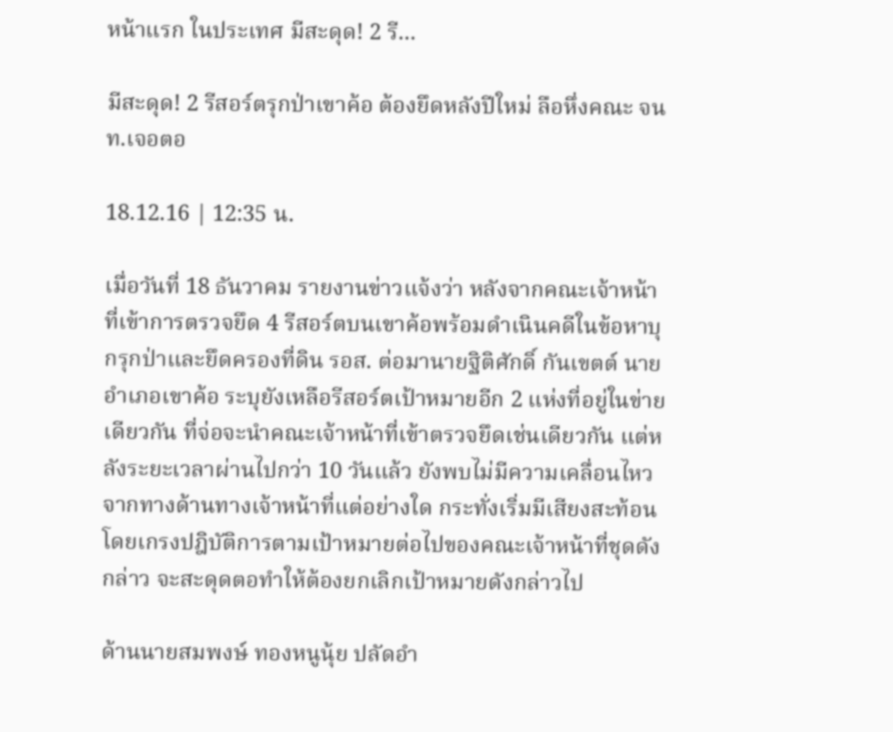หน้าแรก ในประเทศ มีสะดุด! 2 รี...

มีสะดุด! 2 รีสอร์ตรุกป่าเขาค้อ ต้องยึดหลังปีใหม่ ลือหึ่งคณะ จนท.เจอตอ

18.12.16 | 12:35 น.

เมื่อวันที่ 18 ธันวาคม รายงานข่าวแจ้งว่า หลังจากคณะเจ้าหน้าที่เข้าการตรวจยึด 4 รีสอร์ตบนเขาค้อพร้อมดำเนินคดีในข้อหาบุกรุกป่าและยึดครองที่ดิน รอส. ต่อมานายฐิติศักดิ์ กันเขตต์ นายอำเภอเขาค้อ ระบุยังเหลือรีสอร์ตเป้าหมายอีก 2 แห่งที่อยู่ในข่ายเดียวกัน ที่จ่อจะนำคณะเจ้าหน้าที่เข้าตรวจยึดเช่นเดียวกัน แต่หลังระยะเวลาผ่านไปกว่า 10 วันแล้ว ยังพบไม่มีความเคลื่อนไหวจากทางด้านทางเจ้าหน้าที่แต่อย่างใด กระทั่งเริ่มมีเสียงสะท้อนโดยเกรงปฎิบัติการตามเป้าหมายต่อไปของคณะเจ้าหน้าที่ชุดดังกล่าว จะสะดุดตอทำให้ต้องยกเลิกเป้าหมายดังกล่าวไป

ด้านนายสมพงษ์ ทองหนูนุ้ย ปลัดอำ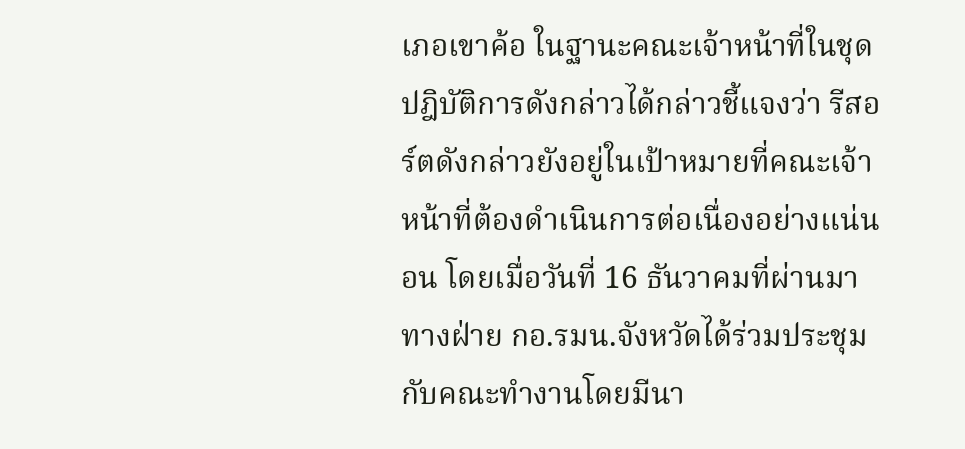เภอเขาค้อ ในฐานะคณะเจ้าหน้าที่ในชุดปฎิบัติการดังกล่าวได้กล่าวชี้แจงว่า รีสอร์ตดังกล่าวยังอยู่ในเป้าหมายที่คณะเจ้าหน้าที่ต้องดำเนินการต่อเนื่องอย่างแน่นอน โดยเมื่อวันที่ 16 ธันวาคมที่ผ่านมา ทางฝ่าย กอ.รมน.จังหวัดได้ร่วมประชุมกับคณะทำงานโดยมีนา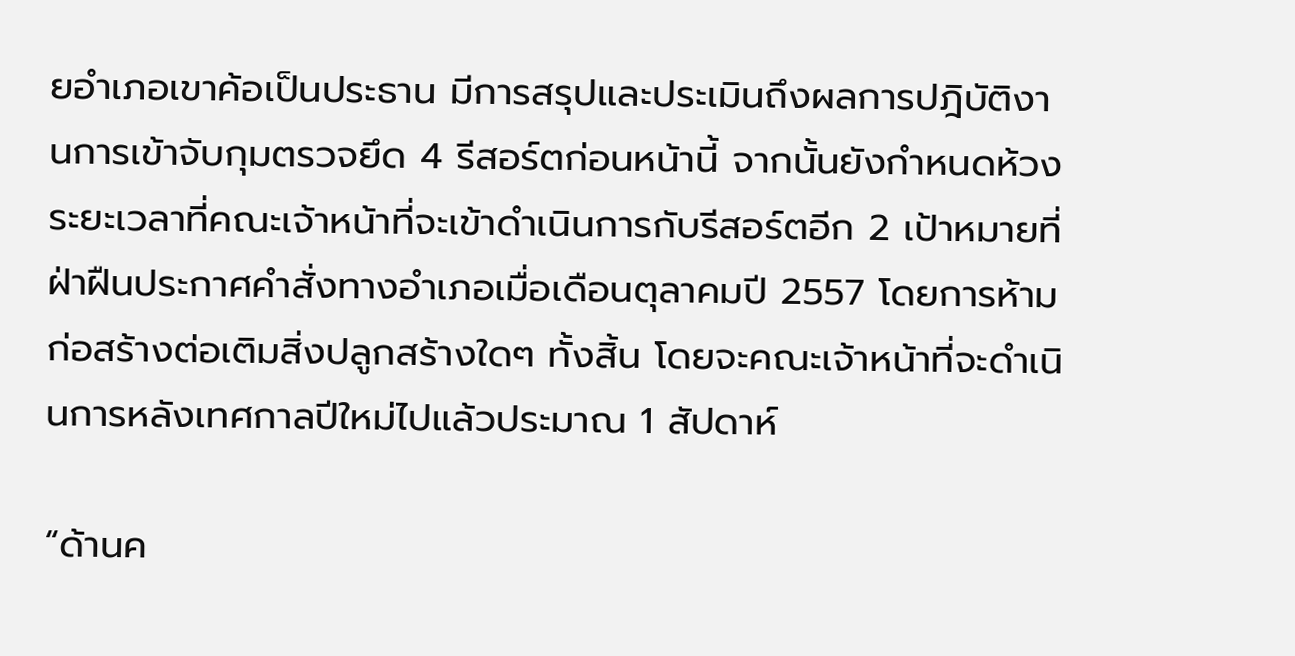ยอำเภอเขาค้อเป็นประธาน มีการสรุปและประเมินถึงผลการปฎิบัติงานการเข้าจับกุมตรวจยึด 4 รีสอร์ตก่อนหน้านี้ จากนั้นยังกำหนดห้วงระยะเวลาที่คณะเจ้าหน้าที่จะเข้าดำเนินการกับรีสอร์ตอีก 2 เป้าหมายที่ฝ่าฝืนประกาศคำสั่งทางอำเภอเมื่อเดือนตุลาคมปี 2557 โดยการห้ามก่อสร้างต่อเติมสิ่งปลูกสร้างใดๆ ทั้งสิ้น โดยจะคณะเจ้าหน้าที่จะดำเนินการหลังเทศกาลปีใหม่ไปแล้วประมาณ 1 สัปดาห์

“ด้านค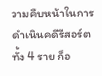วามคืบหน้าในการดำเนินคดีรีสอร์ตทั้ง 4 ราย ก็อ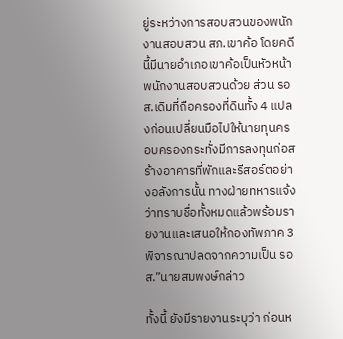ยู่ระหว่างการสอบสวนของพนักงานสอบสวน สภ.เขาค้อ โดยคดีนี้มีนายอำเภอเขาค้อเป็นหัวหน้าพนักงานสอบสวนด้วย ส่วน รอส.เดิมที่ถือครองที่ดินทั้ง 4 แปลงก่อนเปลี่ยนมือไปให้นายทุนครอบครองกระทั่งมีการลงทุนก่อสร้างอาคารที่พักและรีสอร์ตอย่างอลังการนั้น ทางฝ่ายทหารแจ้งว่าทราบชื่อทั้งหมดแล้วพร้อมรายงานและเสนอให้กองทัพภาค 3 พิจารณาปลดจากความเป็น รอส.”นายสมพงษ์กล่าว

ทั้งนี้ ยังมีรายงานระบุว่า ก่อนห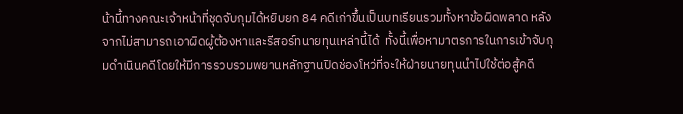น้านี้ทางคณะเจ้าหน้าที่ชุดจับกุมได้หยิบยก 84 คดีเก่าขึ้นเป็นบทเรียนรวมทั้งหาข้อผิดพลาด หลังจากไม่สามารถเอาผิดผู้ต้องหาและรีสอร์ทนายทุนเหล่านี้ได้  ทั้งนี้เพื่อหามาตรการในการเข้าจับกุมดำเนินคดีโดยให้มีการรวบรวมพยานหลักฐานปิดช่องโหว่ที่จะให้ฝ่ายนายทุนนำไปใช้ต่อสู้คดี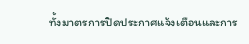ทั้งมาตรการปิดประกาศแจ้งเตือนและการ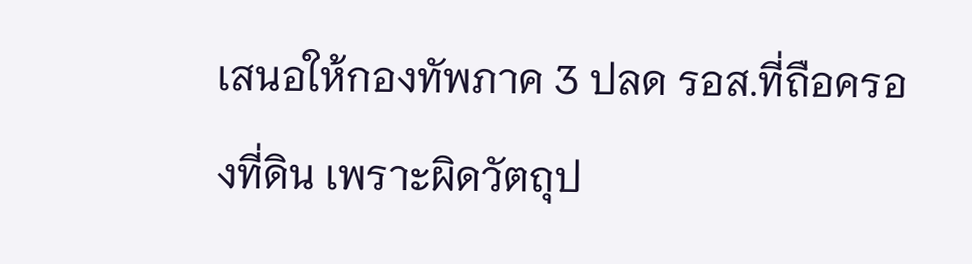เสนอให้กองทัพภาค 3 ปลด รอส.ที่ถือครองที่ดิน เพราะผิดวัตถุป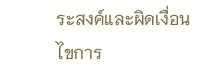ระสงค์และผิดเงื่อนไขการ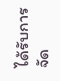ได้รับการจัด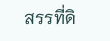สรรที่ดิ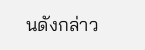นดังกล่าว